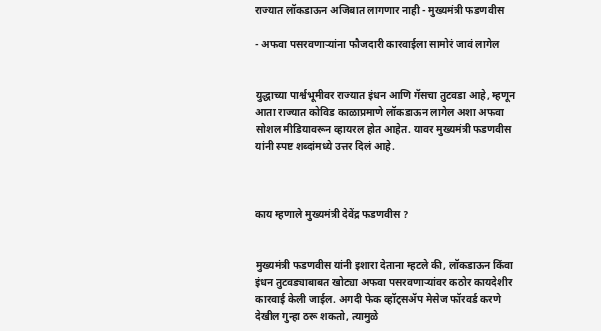राज्यात लॉकडाऊन अजिबात लागणार नाही - मुख्यमंत्री फडणवीस

- अफवा पसरवणाऱ्यांना फौजदारी कारवाईला सामोरं जावं लागेल


युद्धाच्या पार्श्वभूमीवर राज्यात इंधन आणि गॅसचा तुटवडा आहे, म्हणून आता राज्यात कोविड काळाप्रमाणे लॉकडाऊन लागेल अशा अफवा सोशल मीडियावरून व्हायरल होत आहेत. यावर मुख्यमंत्री फडणवीस यांनी स्पष्ट शब्दांमध्ये उत्तर दिलं आहे.



काय म्हणाले मुख्यमंत्री देवेंद्र फडणवीस ?


मुख्यमंत्री फडणवीस यांनी इशारा देताना म्हटले की, लॉकडाऊन किंवा इंधन तुटवड्याबाबत खोट्या अफवा पसरवणाऱ्यांवर कठोर कायदेशीर कारवाई केली जाईल. अगदी फेक व्हॉट्सॲप मेसेज फॉरवर्ड करणे देखील गुन्हा ठरू शकतो, त्यामुळे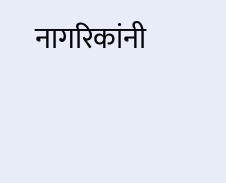नागरिकांनी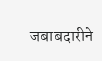जबाबदारीने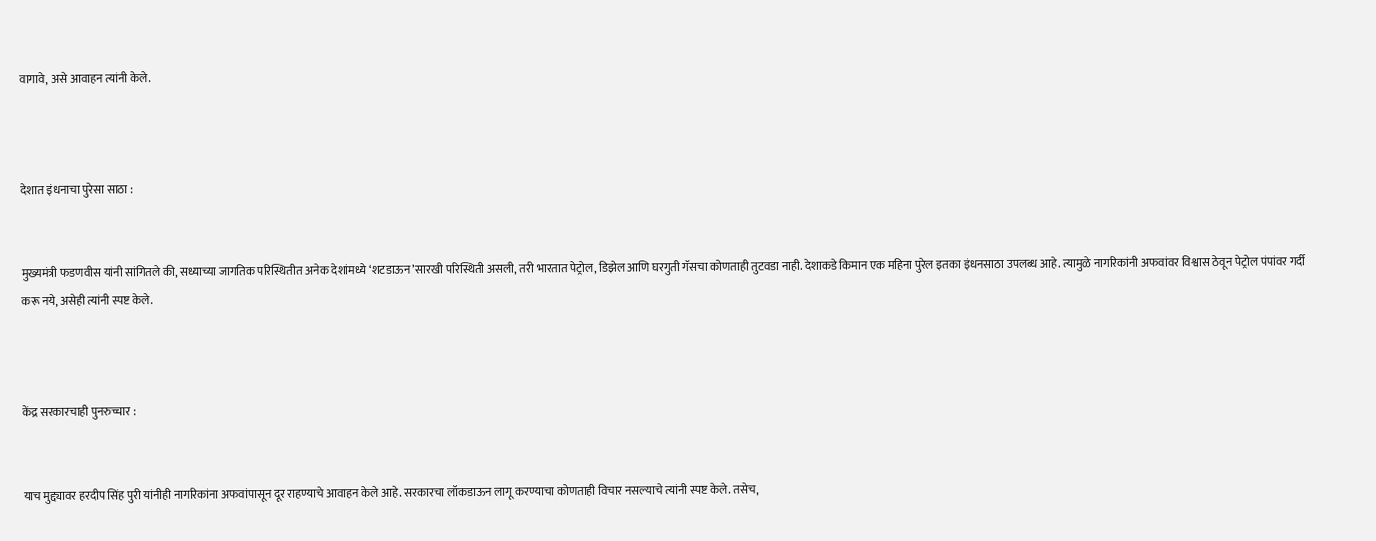वागावे, असे आवाहन त्यांनी केले.



देशात इंधनाचा पुरेसा साठा :


मुख्यमंत्री फडणवीस यांनी सांगितले की, सध्याच्या जागतिक परिस्थितीत अनेक देशांमध्ये ‘शटडाऊन’सारखी परिस्थिती असली, तरी भारतात पेट्रोल, डिझेल आणि घरगुती गॅसचा कोणताही तुटवडा नाही. देशाकडे किमान एक महिना पुरेल इतका इंधनसाठा उपलब्ध आहे. त्यामुळे नागरिकांनी अफवांवर विश्वास ठेवून पेट्रोल पंपांवर गर्दी करू नये, असेही त्यांनी स्पष्ट केले.



केंद्र सरकारचाही पुनरुच्चार :


याच मुद्द्यावर हरदीप सिंह पुरी यांनीही नागरिकांना अफवांपासून दूर राहण्याचे आवाहन केले आहे. सरकारचा लॉकडाऊन लागू करण्याचा कोणताही विचार नसल्याचे त्यांनी स्पष्ट केले. तसेच,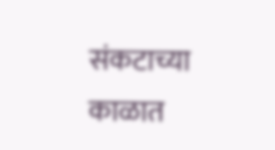संकटाच्या काळात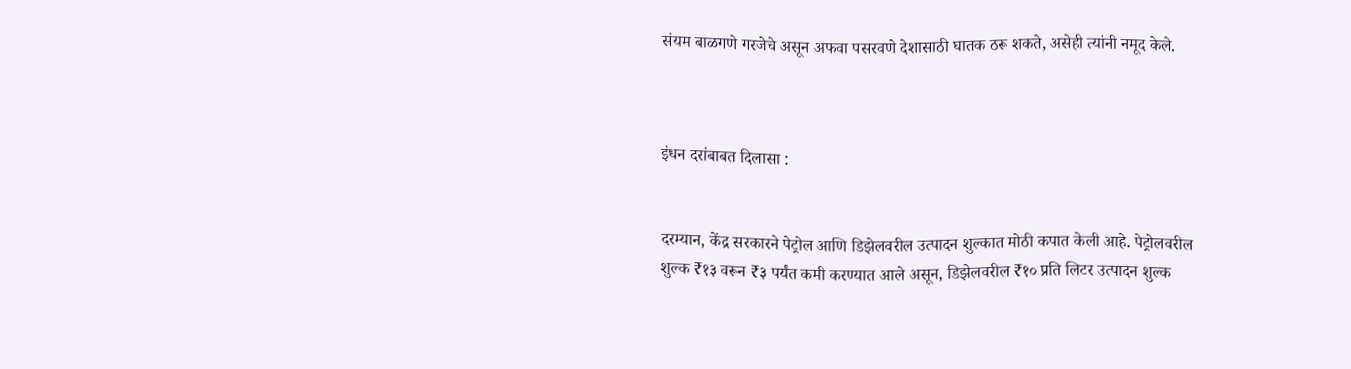संयम बाळगणे गरजेचे असून अफवा पसरवणे देशासाठी घातक ठरू शकते, असेही त्यांनी नमूद केले.



इंधन दरांबाबत दिलासा :


दरम्यान, केंद्र सरकारने पेट्रोल आणि डिझेलवरील उत्पादन शुल्कात मोठी कपात केली आहे. पेट्रोलवरील शुल्क ₹१३ वरून ₹३ पर्यंत कमी करण्यात आले असून, डिझेलवरील ₹१० प्रति लिटर उत्पादन शुल्क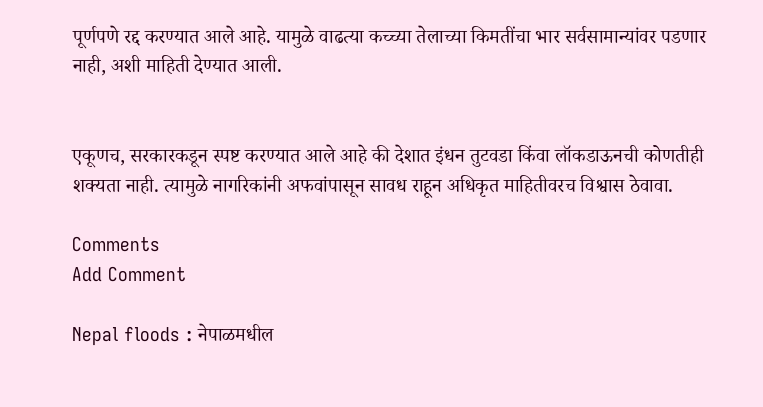पूर्णपणे रद्द करण्यात आले आहे. यामुळे वाढत्या कच्च्या तेलाच्या किमतींचा भार सर्वसामान्यांवर पडणार नाही, अशी माहिती देण्यात आली.


एकूणच, सरकारकडून स्पष्ट करण्यात आले आहे की देशात इंधन तुटवडा किंवा लॉकडाऊनची कोणतीही शक्यता नाही. त्यामुळे नागरिकांनी अफवांपासून सावध राहून अधिकृत माहितीवरच विश्वास ठेवावा.

Comments
Add Comment

Nepal floods : नेपाळमधील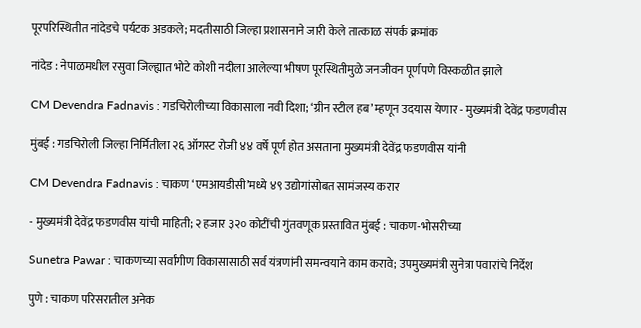पूरपरिस्थितीत नांदेडचे पर्यटक अडकले; मदतीसाठी जिल्हा प्रशासनाने जारी केले तात्काळ संपर्क क्रमांक

नांदेड : नेपाळमधील रसुवा जिल्ह्यात भोटे कोशी नदीला आलेल्या भीषण पूरस्थितीमुळे जनजीवन पूर्णपणे विस्कळीत झाले

CM Devendra Fadnavis : गडचिरोलीच्या विकासाला नवी दिशा; ‘ग्रीन स्टील हब’ म्हणून उदयास येणार - मुख्यमंत्री देवेंद्र फडणवीस

मुंबई : गडचिरोली जिल्हा निर्मितीला २६ ऑगस्ट रोजी ४४ वर्षे पूर्ण होत असताना मुख्यमंत्री देवेंद्र फडणवीस यांनी

CM Devendra Fadnavis : चाकण ‘एमआयडीसी’मध्ये ४९ उद्योगांसोबत सामंजस्य करार

- मुख्यमंत्री देवेंद्र फडणवीस यांची माहिती; २ हजार ३२० कोटींची गुंतवणूक प्रस्तावित मुंबई : चाकण-भोसरीच्या

Sunetra Pawar : चाकणच्या सर्वांगीण विकासासाठी सर्व यंत्रणांनी समन्वयाने काम करावे; उपमुख्यमंत्री सुनेत्रा पवारांचे निर्देश

पुणे : चाकण परिसरातील अनेक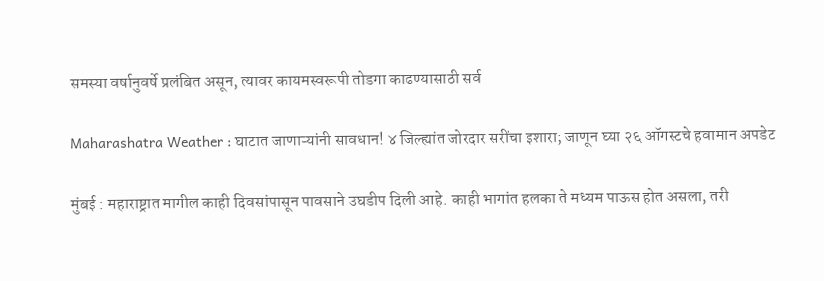समस्या वर्षानुवर्षे प्रलंबित असून, त्यावर कायमस्वरूपी तोडगा काढण्यासाठी सर्व

Maharashatra Weather : घाटात जाणाऱ्यांनी सावधान! ४ जिल्ह्यांत जोरदार सरींचा इशारा; जाणून घ्या २६ ऑगस्टचे हवामान अपडेट

मुंबई : महाराष्ट्रात मागील काही दिवसांपासून पावसाने उघडीप दिली आहे. काही भागांत हलका ते मध्यम पाऊस होत असला, तरी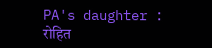PA's daughter : रोहित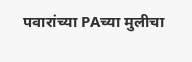पवारांच्या PAच्या मुलीचा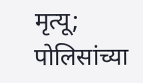मृत्यू; पोलिसांच्या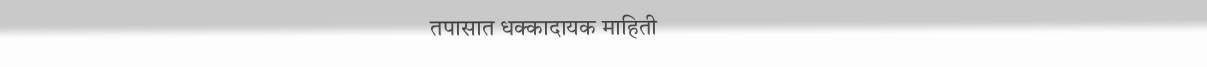तपासात धक्कादायक माहिती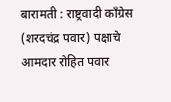बारामती : राष्ट्रवादी काँग्रेस (शरदचंद्र पवार) पक्षाचे आमदार रोहित पवार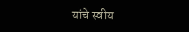यांचे स्वीय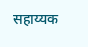सहाय्यक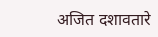अजित दशावतारे